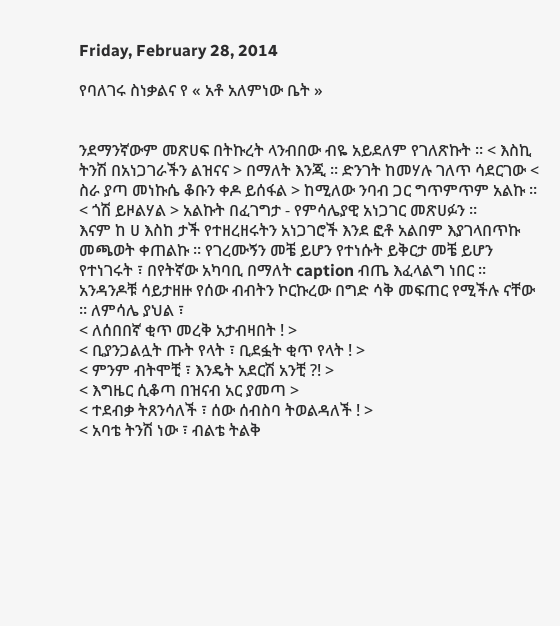Friday, February 28, 2014

የባለገሩ ስነቃልና የ « አቶ አለምነው ቤት »


ንደማንኛውም መጽሀፍ በትኩረት ላንብበው ብዬ አይደለም የገለጽኩት ። < እስኪ ትንሽ በአነጋገራችን ልዝናና > በማለት እንጂ ። ድንገት ከመሃሉ ገለጥ ሳደርገው < ስራ ያጣ መነኩሴ ቆቡን ቀዶ ይሰፋል > ከሚለው ንባብ ጋር ግጥምጥም አልኩ ። < ጎሽ ይዞልሃል > አልኩት በፈገግታ - የምሳሌያዊ አነጋገር መጽሀፉን ።
እናም ከ ሀ እስከ ታች የተዘረዘሩትን አነጋገሮች እንደ ፎቶ አልበም እያገላበጥኩ መጫወት ቀጠልኩ ። የገረሙኝን መቼ ይሆን የተነሱት ይቅርታ መቼ ይሆን የተነገሩት ፣ በየትኛው አካባቢ በማለት caption ብጤ እፈላልግ ነበር ። አንዳንዶቹ ሳይታዘዙ የሰው ብብትን ኮርኩረው በግድ ሳቅ መፍጠር የሚችሉ ናቸው ። ለምሳሌ ያህል ፣
< ለሰበበኛ ቂጥ መረቅ አታብዛበት ! >
< ቢያንጋልሏት ጡት የላት ፣ ቢደፏት ቂጥ የላት ! >
< ምንም ብትሞቺ ፣ እንዴት አደርሽ አንቺ ?! >
< እግዜር ሲቆጣ በዝናብ አር ያመጣ >
< ተደብቃ ትጸንሳለች ፣ ሰው ሰብስባ ትወልዳለች ! >
< አባቴ ትንሽ ነው ፣ ብልቴ ትልቅ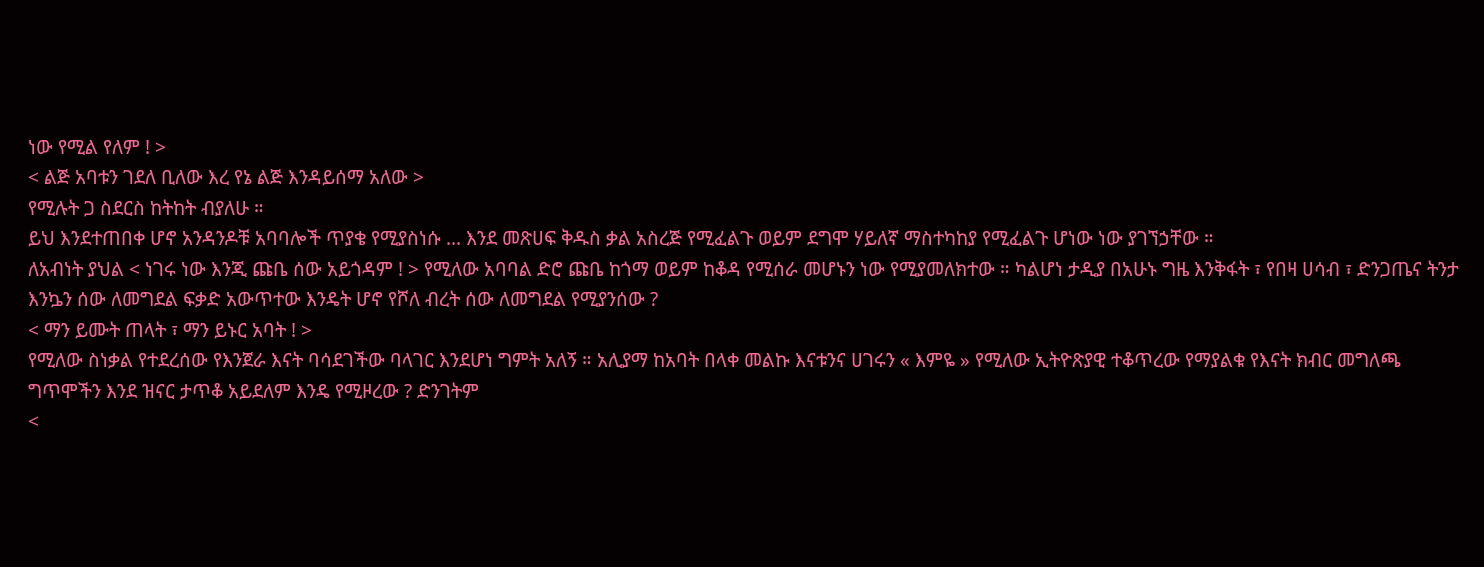ነው የሚል የለም ! >
< ልጅ አባቱን ገደለ ቢለው እረ የኔ ልጅ እንዳይሰማ አለው >
የሚሉት ጋ ስደርስ ከትከት ብያለሁ ።
ይህ እንደተጠበቀ ሆኖ አንዳንዶቹ አባባሎች ጥያቄ የሚያስነሱ ... እንደ መጽሀፍ ቅዱስ ቃል አስረጅ የሚፈልጉ ወይም ደግሞ ሃይለኛ ማስተካከያ የሚፈልጉ ሆነው ነው ያገኘኃቸው ።
ለአብነት ያህል < ነገሩ ነው እንጂ ጩቤ ሰው አይጎዳም ! > የሚለው አባባል ድሮ ጩቤ ከጎማ ወይም ከቆዳ የሚሰራ መሆኑን ነው የሚያመለክተው ። ካልሆነ ታዲያ በአሁኑ ግዜ እንቅፋት ፣ የበዛ ሀሳብ ፣ ድንጋጤና ትንታ እንኴን ሰው ለመግደል ፍቃድ አውጥተው እንዴት ሆኖ የሾለ ብረት ሰው ለመግደል የሚያንሰው ?
< ማን ይሙት ጠላት ፣ ማን ይኑር አባት ! >
የሚለው ስነቃል የተደረሰው የእንጀራ እናት ባሳደገችው ባላገር እንደሆነ ግምት አለኝ ። አሊያማ ከአባት በላቀ መልኩ እናቱንና ሀገሩን « እምዬ » የሚለው ኢትዮጽያዊ ተቆጥረው የማያልቁ የእናት ክብር መግለጫ ግጥሞችን እንደ ዝናር ታጥቆ አይደለም እንዴ የሚዞረው ? ድንገትም
<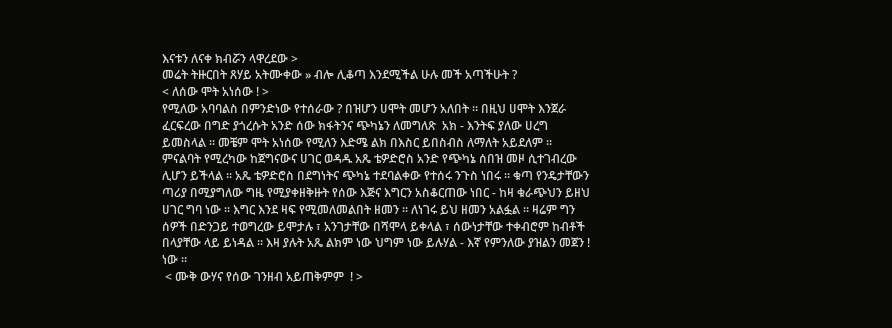እናቱን ለናቀ ክብሯን ላዋረደው >
መሬት ትዙርበት ጸሃይ አትሙቀው » ብሎ ሊቆጣ እንደሚችል ሁሉ መች አጣችሁት ?
< ለሰው ሞት አነሰው ! >
የሚለው አባባልስ በምንድነው የተሰራው ? በዝሆን ሀሞት መሆን አለበት ። በዚህ ሀሞት እንጀራ ፈርፍረው በግድ ያጎረሱት አንድ ሰው ክፋትንና ጭካኔን ለመግለጽ  አክ - እንትፍ ያለው ሀረግ ይመስላል ። መቼም ሞት አነሰው የሚለን እድሜ ልክ በእስር ይበስብስ ለማለት አይደለም ። ምናልባት የሚረካው ከጀግናውና ሀገር ወዳዱ አጼ ቴዎድሮስ አንድ የጭካኔ ሰበዝ መዞ ሲተገብረው ሊሆን ይችላል ። አጼ ቴዎድሮስ በደግነትና ጭካኔ ተደባልቀው የተሰሩ ንጉስ ነበሩ ። ቁጣ የንዴታቸውን ጣሪያ በሚያግለው ግዜ የሚያቀዘቅዙት የሰው እጅና እግርን አስቆርጠው ነበር - ከዛ ቁራጭህን ይዘህ ሀገር ግባ ነው ። እግር እንደ ዛፍ የሚመለመልበት ዘመን ። ለነገሩ ይህ ዘመን አልፏል ። ዛሬም ግን ሰዎች በድንጋይ ተወግረው ይሞታሉ ፣ አንገታቸው በሻሞላ ይቀላል ፣ ሰውነታቸው ተቀብሮም ከብቶች በላያቸው ላይ ይነዳል ። እዛ ያሉት አጼ ልክም ነው ህግም ነው ይሉሃል - እኛ የምንለው ያዝልን መጀን ! ነው ።
 < ሙቅ ውሃና የሰው ገንዘብ አይጠቅምም  ! >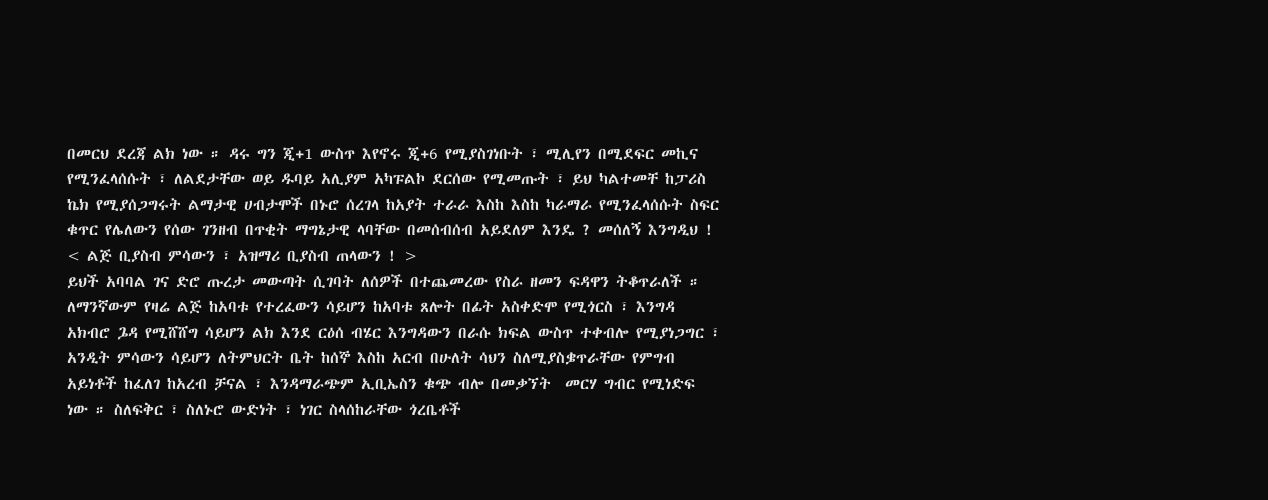በመርህ ደረጃ ልክ ነው ። ዳሩ ግን ጂ+1 ውስጥ እየኖሩ ጂ+6 የሚያስገነቡት ፣ ሚሊየን በሚደፍር መኪና የሚንፈላሰሱት ፣ ለልደታቸው ወይ ዱባይ አሊያም አካፑልኮ ደርሰው የሚመጡት ፣ ይህ ካልተመቸ ከፓሪስ ኬክ የሚያሰጋግሩት ልማታዊ ሀብታሞች በኑሮ ሰረገላ ከአያት ተራራ እስከ እስከ ካራማራ የሚንፈላሰሱት ስፍር ቁጥር የሌለውን የሰው ገንዘብ በጥቂት ማግኔታዊ ላባቸው በመሰብሰብ አይደለም እንዴ ? መሰለኝ እንግዲህ !
< ልጅ ቢያስብ ምሳውን ፣ አዝማሪ ቢያስብ ጠላውን ! >
ይህች አባባል ገና ድሮ ጡረታ መውጣት ሲገባት ለሰዎች በተጨመረው የስራ ዘመን ፍዳዋን ትቆጥራለች ። ለማንኛውም የዛሬ ልጅ ከአባቱ የተረፈውን ሳይሆን ከአባቱ ጸሎት በፊት አስቀድሞ የሚጎርስ ፣ እንግዳ አክብሮ ጔዳ የሚሸሸግ ሳይሆን ልክ እንደ ርዕሰ ብሄር እንግዳውን በራሱ ክፍል ውስጥ ተቀብሎ የሚያነጋግር ፣ አንዲት ምሳውን ሳይሆን ለትምህርት ቤት ከሰኞ እስከ አርብ በሁለት ሳህን ስለሚያስቌጥራቸው የምግብ አይነቶች ከፈለገ ከአረብ ቻናል ፣ እንዳማራጭም ኢቢኤስን ቁጭ ብሎ በመቃኘት  መርሃ ግብር የሚነድፍ ነው ። ስለፍቅር ፣ ስለኑሮ ውድነት ፣ ነገር ስላሰከራቸው ጎረቤቶች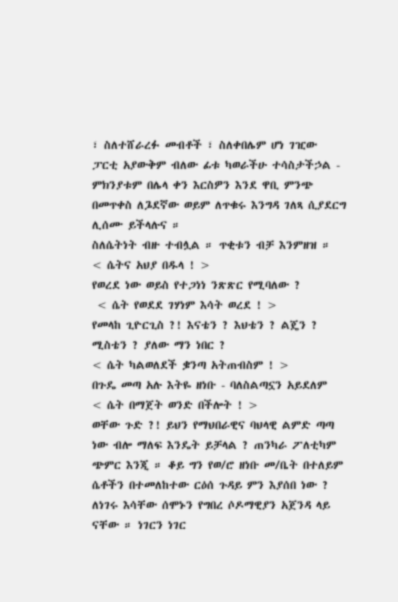፣ ስለተሸራረፉ መብቶች ፣ ስለቀበሌም ሆነ ገዢው ፓርቲ አያውቅም ብለው ፊቱ ካወራችሁ ተሳስታችኃል - ምክንያቱም በሌላ ቀን እርስዎን እንደ ዋቢ ምንጭ በመጥቀስ ለጔደኛው ወይም ለጥቁሩ እንግዳ ገለጻ ሲያደርግ ሊሰሙ ይችላሉና ።
ስለሴትነት ብዙ ተብሏል ። ጥቂቱን ብቻ እንምዘዝ ።
< ሴትና አህያ በዱላ ! >
የወረደ ነው ወይስ የተጋነነ ንጽጽር የሚባለው ?
 < ሴት የወደደ ገሃነም እሳት ወረደ ! >
የመላከ ጊዮርጊስ ?! እናቴን ? እህቴን ? ልጄን ? ሚስቴን ? ያለው ማን ነበር ?
< ሴት ካልወለደች ቌንጣ አትጠብስም ! >
በጉዴ መጣ አሉ እትዬ ዘነቡ - ባለስልጣኗን አይደለም
< ሴት በማጀት ወንድ በችሎት ! >
ወቸው ጉድ ?! ይህን የማህበራዊና ባህላዊ ልምድ ጣጣ ነው ብሎ ማለፍ እንዴት ይቻላል ? ጠንካራ ፖለቲካም ጭምር እንጂ ። ቆይ ግን የወ/ሮ ዘነቡ መ/ቤት በተለይም ሴቶችን በተመለከተው ርዕሰ ጉዳይ ምን እያሰበ ነው ? ለነገሩ እሳቸው ሰሞኑን የግበረ ሶዶማዊያን አጀንዳ ላይ ናቸው ። ነገርን ነገር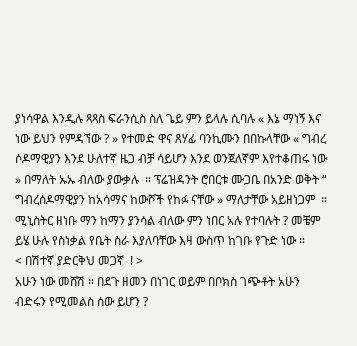ያነሳዋል እንዲሉ ጻጻስ ፍራንሲስ ስለ ጌይ ምን ይላሉ ሲባሉ « እኔ ማነኝ እና ነው ይህን የምዳኘው ? » የተመድ ዋና ጸሃፊ ባንኪሙን በበኩላቸው « ግብረ ሶዶማዊያን እንደ ሁለተኛ ዜጋ ብቻ ሳይሆን እንደ ወንጀለኛም እየተቆጠሩ ነው » በማለት ኡኡ ብለው ያውቃሉ  ። ፕሬዝዳንት ሮበርቱ ሙጋቤ በአንድ ወቅት “ ግብረሰዶማዊያን ከአሳማና ከውሾች የከፉ ናቸው » ማለታቸው አይዘነጋም  ። ሚኒስትር ዘነቡ ማን ከማን ያንሳል ብለው ምን ነበር አሉ የተባሉት ? መቼም ይሄ ሁሉ የስነቃል የቤት ስራ እያለባቸው እዛ ውስጥ ከገቡ የጉድ ነው ።
< በሽተኛ ያድርቅህ መጋኛ  ! >
አሁን ነው መሸሽ ። በደጉ ዘመን በነገር ወይም በቦክስ ገጭቶት አሁን ብድሩን የሚመልስ ሰው ይሆን ?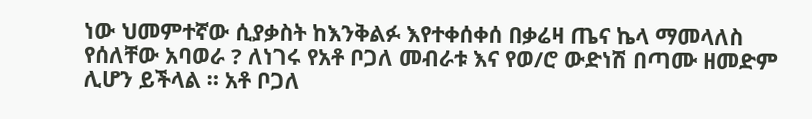ነው ህመምተኛው ሲያቃስት ከእንቅልፉ እየተቀሰቀሰ በቃሬዛ ጤና ኬላ ማመላለስ የሰለቸው አባወራ ? ለነገሩ የአቶ ቦጋለ መብራቱ እና የወ/ሮ ውድነሽ በጣሙ ዘመድም ሊሆን ይችላል ። አቶ ቦጋለ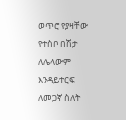ወጥሮ የያዛቸው የተስቦ በሽታ ለሌላውም እንዳይተርፍ ለመጋኛ ስለት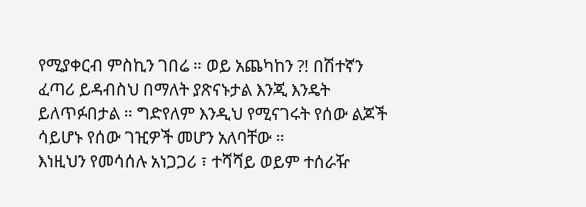የሚያቀርብ ምስኪን ገበሬ ። ወይ አጨካከን ?! በሽተኛን ፈጣሪ ይዳብስህ በማለት ያጽናኑታል እንጂ እንዴት ይለጥፉበታል ። ግድየለም እንዲህ የሚናገሩት የሰው ልጆች ሳይሆኑ የሰው ገዢዎች መሆን አለባቸው ።
እነዚህን የመሳሰሉ አነጋጋሪ ፣ ተሻሻይ ወይም ተሰራዥ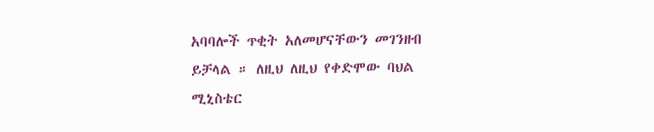አባባሎች ጥቂት አለመሆናቸውን መገንዘብ ይቻላል ። ለዚህ ለዚህ የቀድሞው ባህል ሚኒስቴር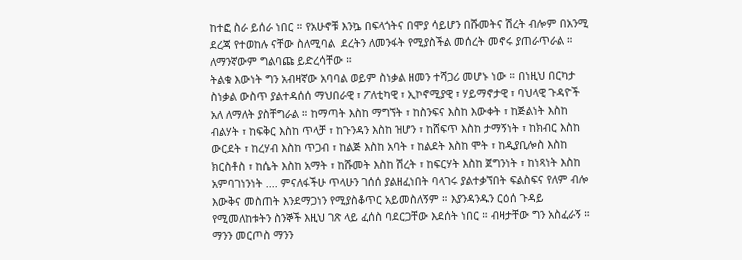ከተፎ ስራ ይሰራ ነበር ። የአሁኖቹ እንኴ በፍላጎትና በሞያ ሳይሆን በሹመትና ሽረት ብሎም በአንሚ ደረጃ የተወከሉ ናቸው ስለሚባል  ደረትን ለመንፋት የሚያስችል መሰረት መኖሩ ያጠራጥራል ። ለማንኛውም ግልባጩ ይድረሳቸው ።
ትልቁ እውነት ግን አብዛኛው አባባል ወይም ስነቃል ዘመን ተሻጋሪ መሆኑ ነው ። በነዚህ በርካታ ስነቃል ውስጥ ያልተዳሰሰ ማህበራዊ ፣ ፖለቲካዊ ፣ ኢኮኖሚያዊ ፣ ሃይማኖታዊ ፣ ባህላዊ ጉዳዮች አለ ለማለት ያስቸግራል ። ከማጣት እስከ ማግኘት ፣ ከስንፍና እስከ እውቀት ፣ ከጅልነት እስከ ብልሃት ፣ ከፍቅር እስከ ጥላቻ ፣ ከጉንዳን እስከ ዝሆን ፣ ከሸፍጥ እስከ ታማኝነት ፣ ከክብር እስከ ውርደት ፣ ከረሃብ እስከ ጥጋብ ፣ ከልጅ እስከ አባት ፣ ከልደት እስከ ሞት ፣ ከዲያቢሎስ እስከ ክርስቶስ ፣ ከሴት እስከ አማት ፣ ከሹመት እስከ ሽረት ፣ ከፍርሃት እስከ ጀግንነት ፣ ከነጻነት እስከ አምባገነንነት .... ምናለፋችሁ ጥላሁን ገሰሰ ያልዘፈነበት ባላገሩ ያልተቃኘበት ፍልስፍና የለም ብሎ እውቅና መስጠት እንደማጋነን የሚያስቆጥር አይመስለኝም ። እያንዳንዱን ርዕሰ ጉዳይ የሚመለከቱትን ስንኞች እዚህ ገጽ ላይ ፈሰስ ባደርጋቸው እደሰት ነበር ። ብዛታቸው ግን አስፈራኝ ። ማንን መርጦስ ማንን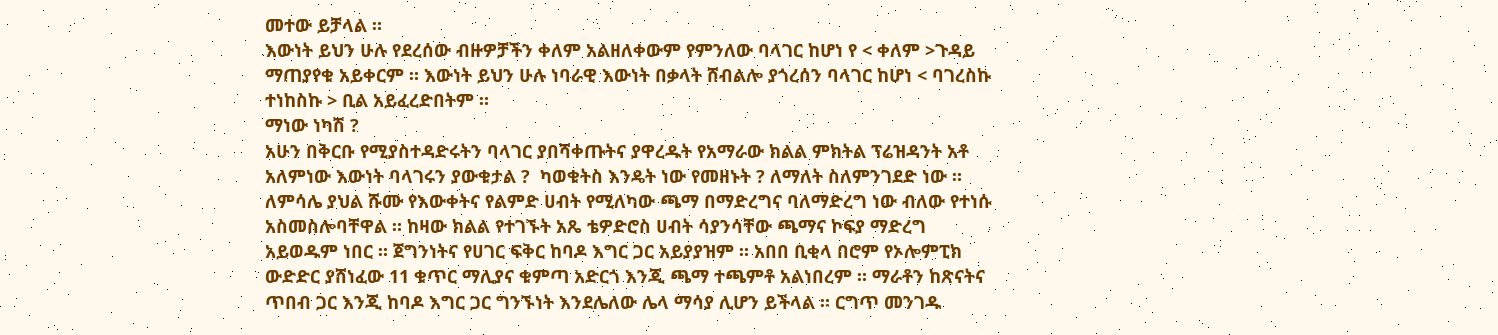መተው ይቻላል ።
እውነት ይህን ሁሉ የደረሰው ብዙዎቻችን ቀለም አልዘለቀውም የምንለው ባላገር ከሆነ የ < ቀለም >ጉዳይ ማጠያየቁ አይቀርም ። እውነት ይህን ሁሉ ነባራዊ እውነት በቃላት ሸብልሎ ያጎረሰን ባላገር ከሆነ < ባገረስኩ ተነከስኩ > ቢል አይፈረድበትም ።
ማነው ነካሽ ?
አሁን በቅርቡ የሚያስተዳድሩትን ባላገር ያበሻቀጡትና ያዋረዱት የአማራው ክልል ምክትል ፕሬዝዳንት አቶ አለምነው እውነት ባላገሩን ያውቁታል ?  ካወቁትስ እንዴት ነው የመዘኑት ? ለማለት ስለምንገደድ ነው ። ለምሳሌ ያህል ሹሙ የእውቀትና የልምድ ሀብት የሚለካው ጫማ በማድረግና ባለማድረግ ነው ብለው የተነሱ አስመስሎባቸዋል ። ከዛው ክልል የተገኙት አጼ ቴዎድሮስ ሀብት ሳያንሳቸው ጫማና ኮፍያ ማድረግ አይወዱም ነበር ። ጀግንነትና የሀገር ፍቅር ከባዶ እግር ጋር አይያያዝም ። አበበ ቢቂላ በሮም የኦሎምፒክ ውድድር ያሸነፈው 11 ቁጥር ማሊያና ቁምጣ አድርጎ እንጂ ጫማ ተጫምቶ አልነበረም ። ማራቶን ከጽናትና ጥበብ ጋር እንጂ ከባዶ እግር ጋር ግንኙነት እንደሌለው ሌላ ማሳያ ሊሆን ይችላል ። ርግጥ መንገዱ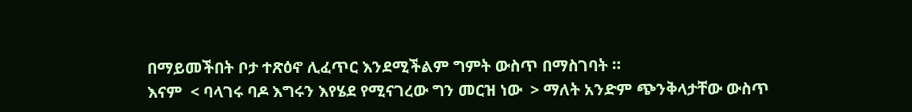በማይመችበት ቦታ ተጽዕኖ ሊፈጥር እንደሚችልም ግምት ውስጥ በማስገባት ።
እናም  < ባላገሩ ባዶ እግሩን እየሄደ የሚናገረው ግን መርዝ ነው  > ማለት አንድም ጭንቅላታቸው ውስጥ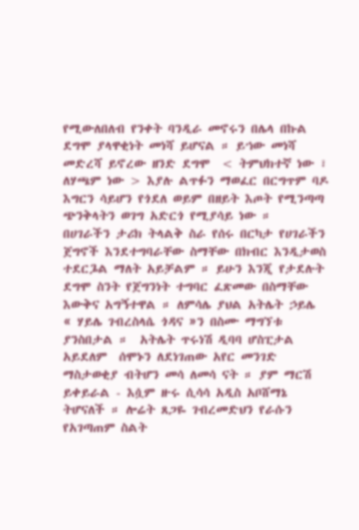የሚውለበለብ የንቀት ባንዲራ መኖሩን በሌላ በኩል ደግሞ ያላዋቂነት መነሻ ይሆናል ። ይኀው መነሻ መድረሻ ይኖረው ዘንድ ደግሞ  < ትምህክተኛ ነው ፣ ለሃጫም ነው > እያሉ ልጥፉን ማወፈር በርግጥም ባዶ እግርን ሳይሆን የጎደለ ወይም በዘይት እጦት የሚንጣጣ ጭንቅላትን ወገግ አድርጎ የሚያሳይ ነው ።
በሀገራችን ታሪክ ትላልቅ ስራ የሰሩ በርካታ የሀገራችን ጀግኖች እንደተግባራቸው ስማቸው በክብር እንዲታወስ ተደርጔል ማለት አይቻልም ። ይሁን እንጂ የታደሉት ደግሞ ስንት የጀግንነት ተግባር ፈጽመው በስማቸው እውቅና አግኝተዋል ። ለምሳሌ ያህል አትሌት ኃይሌ  « ሃይሌ ገብረስላሴ ጎዳና »ን በስሙ ማግኘቱ ያንስበታል ።  አትሌት ጥሩነሽ ዲባባ ሆስፒታል አይደለም  ሰሞኑን ለደነገጠው አየር መንገድ ማስታወቂያ ብትሆን መሳ ለመሳ ናት ። ያም ማርሽ ይቀይራል - እሷም ዙሩ ሲሳሳ አዲስ አቦሸማኔ  ትሆናለች ። ሎሬት ጸጋዬ ገብረመድህን የራሱን የአገጣጠም ስልት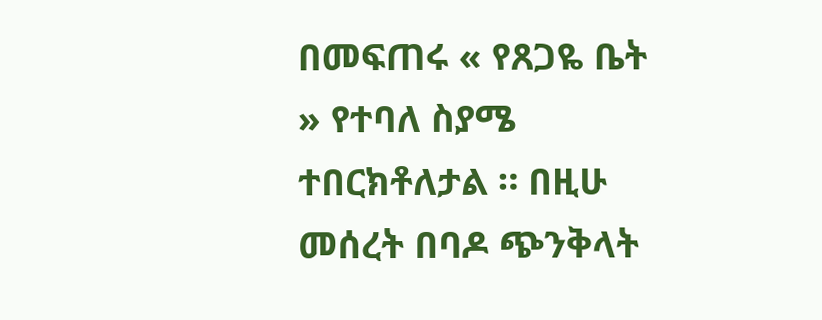በመፍጠሩ « የጸጋዬ ቤት » የተባለ ስያሜ ተበርክቶለታል ። በዚሁ መሰረት በባዶ ጭንቅላት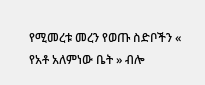የሚመረቱ መረን የወጡ ስድቦችን « የአቶ አለምነው ቤት » ብሎ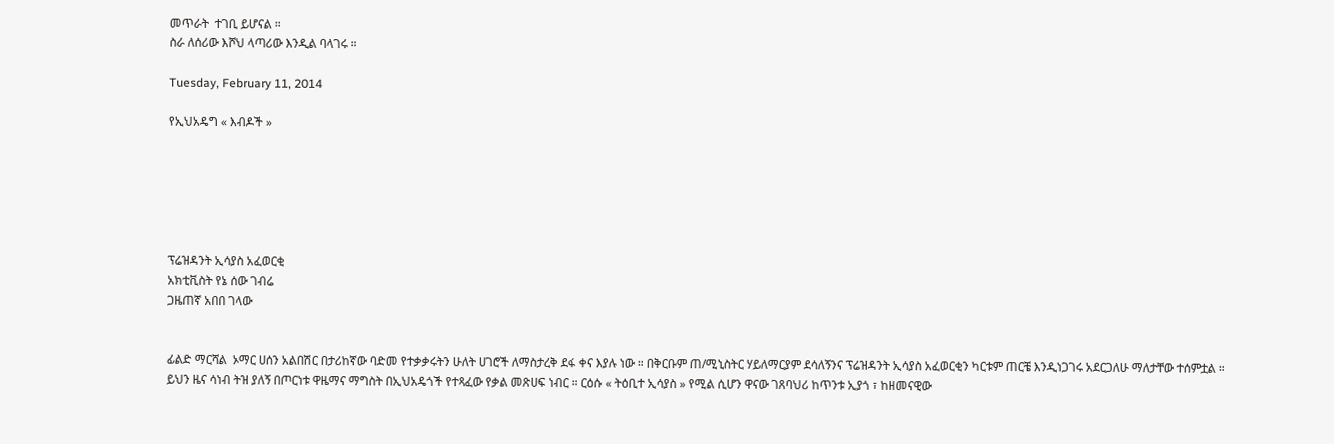መጥራት  ተገቢ ይሆናል ።
ስራ ለሰሪው እሾህ ላጣሪው እንዲል ባላገሩ ።

Tuesday, February 11, 2014

የኢህአዴግ « እብዶች »






ፕሬዝዳንት ኢሳያስ አፈወርቂ
አክቲቪስት የኔ ሰው ገብሬ
ጋዜጠኛ አበበ ገላው


ፊልድ ማርሻል  ኦማር ሀሰን አልበሽር በታሪከኛው ባድመ የተቃቃሩትን ሁለት ሀገሮች ለማስታረቅ ደፋ ቀና እያሉ ነው ። በቅርቡም ጠ/ሚኒስትር ሃይለማርያም ደሳለኝንና ፕሬዝዳንት ኢሳያስ አፈወርቂን ካርቱም ጠርቼ እንዲነጋገሩ አደርጋለሁ ማለታቸው ተሰምቷል ።
ይህን ዜና ሳነብ ትዝ ያለኝ በጦርነቱ ዋዜማና ማግስት በኢህአዴጎች የተጻፈው የቃል መጽሀፍ ነብር ። ርዕሱ « ትዕቢተ ኢሳያስ » የሚል ሲሆን ዋናው ገጸባህሪ ከጥንቱ ኢያጎ ፣ ከዘመናዊው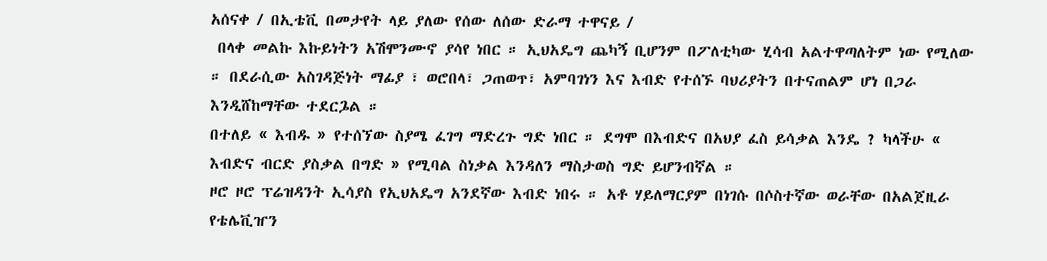አሰናቀ / በኢቴቪ በመታየት ላይ ያለው የሰው ለሰው ድራማ ተዋናይ /
 በላቀ መልኩ እኩይነትን አሽሞንሙኖ ያሳየ ነበር ። ኢህአዴግ ጨካኝ ቢሆንም በፖለቲካው ሂሳብ አልተዋጣለትም ነው የሚለው ። በደራሲው አስገዳጅነት ማፊያ ፣ ወሮበላ፣ ጋጠወጥ፣ አምባገነን እና እብድ የተሰኙ ባህሪያትን በተናጠልም ሆነ በጋራ እንዲሸከማቸው ተደርጔል ።
በተለይ « እብዱ » የተሰኘው ስያሜ ፈገግ ማድረጉ ግድ ነበር ። ደግሞ በእብድና በአህያ ፈስ ይሳቃል እንዴ ? ካላችሁ « እብድና ብርድ ያስቃል በግድ » የሚባል ስነቃል እንዳለን ማስታወስ ግድ ይሆንብኛል ።
ዞሮ ዞሮ ፕሬዝዳንት ኢሳያስ የኢህአዴግ አንደኛው እብድ ነበሩ ። አቶ ሃይለማርያም በነገሱ በሶስተኛው ወራቸው በአልጀዚራ የቴሌቪዠን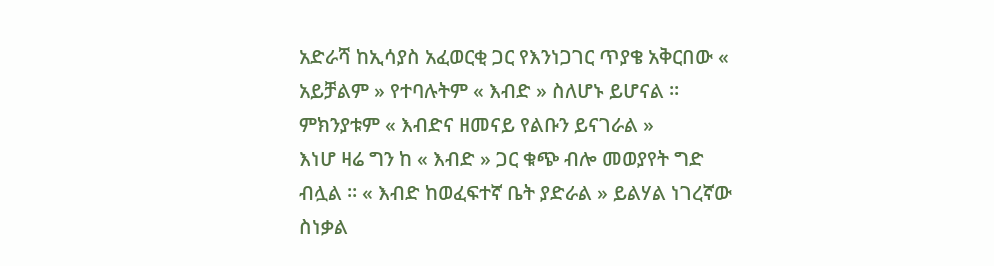አድራሻ ከኢሳያስ አፈወርቂ ጋር የእንነጋገር ጥያቄ አቅርበው « አይቻልም » የተባሉትም « እብድ » ስለሆኑ ይሆናል ። ምክንያቱም « እብድና ዘመናይ የልቡን ይናገራል »
እነሆ ዛሬ ግን ከ « እብድ » ጋር ቁጭ ብሎ መወያየት ግድ ብሏል ። « እብድ ከወፈፍተኛ ቤት ያድራል » ይልሃል ነገረኛው ስነቃል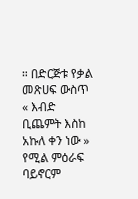። በድርጅቱ የቃል መጽሀፍ ውስጥ « እብድ ቢጨምት እስከ አኩለ ቀን ነው » የሚል ምዕራፍ ባይኖርም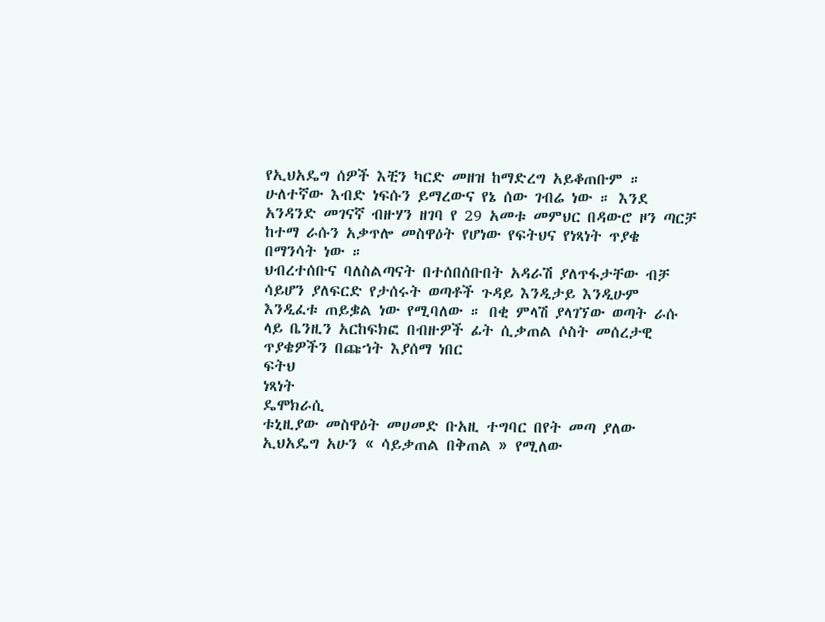የኢህአዴግ ሰዎች እቺን ካርድ መዘዝ ከማድረግ አይቆጠቡም ።
ሁለተኛው እብድ ነፍሱን ይማረውና የኔ ሰው ገብሬ ነው ። እንደ አንዳንድ መገናኛ ብዙሃን ዘገባ የ 29 አመቱ መምህር በዳውሮ ዞን ጣርቻ ከተማ ራሱን አቃጥሎ መስዋዕት የሆነው የፍትህና የነጻነት ጥያቄ በማንሳት ነው ።
ህብረተሰቡና ባለስልጣናት በተሰበሰቡበት አዳራሽ ያለጥፋታቸው ብቻ ሳይሆን ያለፍርድ የታሰሩት ወጣቶች ጉዳይ እንዲታይ እንዲሁም እንዲፈቱ ጠይቌል ነው የሚባለው ። በቂ ምላሽ ያላገኘው ወጣት ራሱ ላይ ቤንዚን አርከፍክፎ በብዙዎች ፊት ሲቃጠል ሶስት መሰረታዊ ጥያቄዎችን በጩኀት እያሰማ ነበር
ፍትህ
ነጻነት
ዴሞክራሲ
ቱኒዚያው መስዋዕት መሀመድ ቡአዚ ተግባር በየት መጣ ያለው ኢህአዴግ አሁን « ሳይቃጠል በቅጠል » የሚለው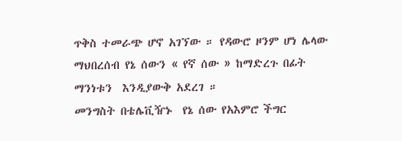ጥቅስ ተመራጭ ሆኖ አገኘው ። የዳውሮ ዞንም ሆነ ሌላው ማህበረሰብ የኔ ሰውን « የኛ ሰው » ከማድረጉ በፊት ማንነቱን  እንዲያውቅ አደረገ ።
መንግስት በቴሌቪዥኑ  የኔ ሰው የአእምሮ ችግር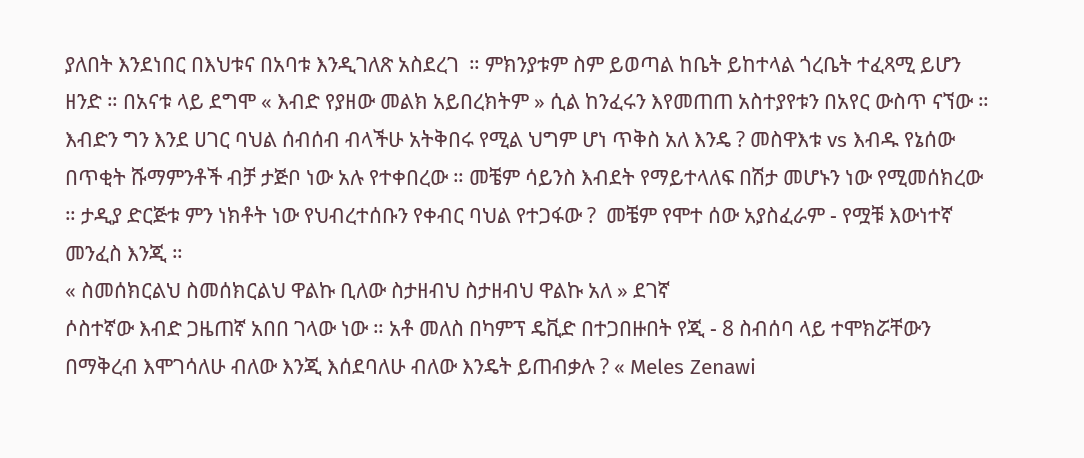ያለበት እንደነበር በእህቱና በአባቱ እንዲገለጽ አስደረገ  ። ምክንያቱም ስም ይወጣል ከቤት ይከተላል ጎረቤት ተፈጻሚ ይሆን ዘንድ ። በአናቱ ላይ ደግሞ « እብድ የያዘው መልክ አይበረክትም » ሲል ከንፈሩን እየመጠጠ አስተያየቱን በአየር ውስጥ ናኘው ።
እብድን ግን እንደ ሀገር ባህል ሰብሰብ ብላችሁ አትቅበሩ የሚል ህግም ሆነ ጥቅስ አለ እንዴ ? መስዋእቱ vs እብዱ የኔሰው በጥቂት ሹማምንቶች ብቻ ታጅቦ ነው አሉ የተቀበረው ። መቼም ሳይንስ እብደት የማይተላለፍ በሽታ መሆኑን ነው የሚመሰክረው ። ታዲያ ድርጅቱ ምን ነክቶት ነው የህብረተሰቡን የቀብር ባህል የተጋፋው ?  መቼም የሞተ ሰው አያስፈራም - የሟቹ እውነተኛ መንፈስ እንጂ ።
« ስመሰክርልህ ስመሰክርልህ ዋልኩ ቢለው ስታዘብህ ስታዘብህ ዋልኩ አለ » ደገኛ
ሶስተኛው እብድ ጋዜጠኛ አበበ ገላው ነው ። አቶ መለስ በካምፕ ዴቪድ በተጋበዙበት የጂ - 8 ስብሰባ ላይ ተሞክሯቸውን በማቅረብ እሞገሳለሁ ብለው እንጂ እሰደባለሁ ብለው እንዴት ይጠብቃሉ ? « Meles Zenawi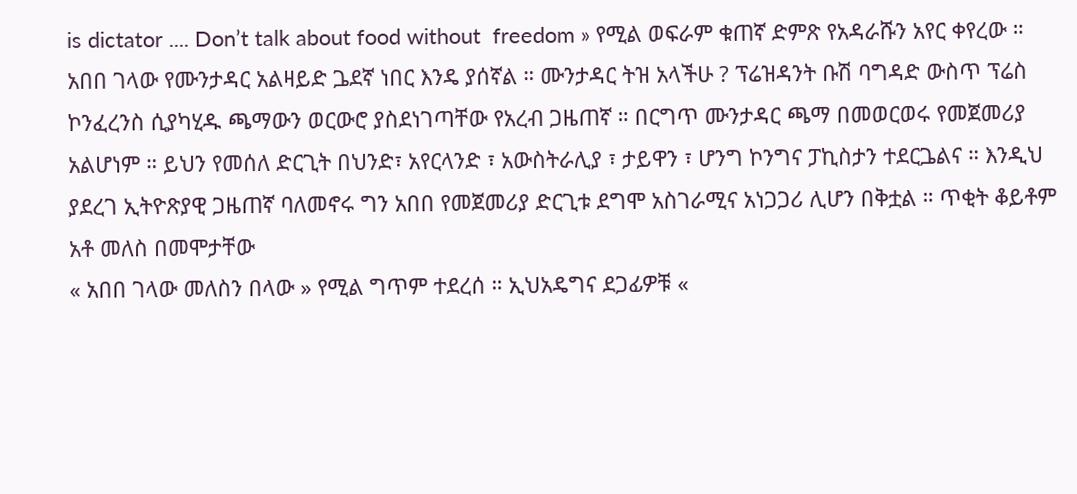is dictator .... Don’t talk about food without  freedom » የሚል ወፍራም ቁጠኛ ድምጽ የአዳራሹን አየር ቀየረው ።
አበበ ገላው የሙንታዳር አልዛይድ ጔደኛ ነበር እንዴ ያሰኛል ። ሙንታዳር ትዝ አላችሁ ? ፕሬዝዳንት ቡሽ ባግዳድ ውስጥ ፕሬስ ኮንፈረንስ ሲያካሂዱ ጫማውን ወርውሮ ያስደነገጣቸው የአረብ ጋዜጠኛ ። በርግጥ ሙንታዳር ጫማ በመወርወሩ የመጀመሪያ አልሆነም ። ይህን የመሰለ ድርጊት በህንድ፣ አየርላንድ ፣ አውስትራሊያ ፣ ታይዋን ፣ ሆንግ ኮንግና ፓኪስታን ተደርጔልና ። እንዲህ ያደረገ ኢትዮጽያዊ ጋዜጠኛ ባለመኖሩ ግን አበበ የመጀመሪያ ድርጊቱ ደግሞ አስገራሚና አነጋጋሪ ሊሆን በቅቷል ። ጥቂት ቆይቶም አቶ መለስ በመሞታቸው
« አበበ ገላው መለስን በላው » የሚል ግጥም ተደረሰ ። ኢህአዴግና ደጋፊዎቹ «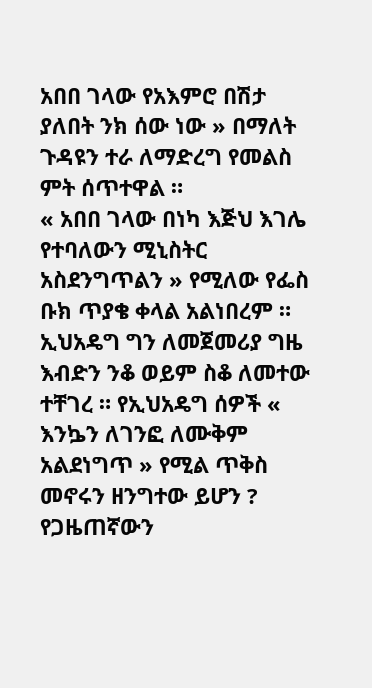አበበ ገላው የአእምሮ በሽታ ያለበት ንክ ሰው ነው » በማለት ጉዳዩን ተራ ለማድረግ የመልስ ምት ሰጥተዋል ።
« አበበ ገላው በነካ እጅህ እገሌ የተባለውን ሚኒስትር አስደንግጥልን » የሚለው የፌስ ቡክ ጥያቄ ቀላል አልነበረም ። ኢህአዴግ ግን ለመጀመሪያ ግዜ እብድን ንቆ ወይም ስቆ ለመተው ተቸገረ ። የኢህአዴግ ሰዎች « እንኴን ለገንፎ ለሙቅም አልደነግጥ » የሚል ጥቅስ መኖሩን ዘንግተው ይሆን ?
የጋዜጠኛውን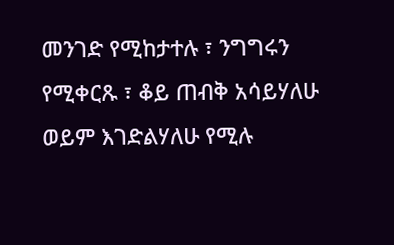መንገድ የሚከታተሉ ፣ ንግግሩን የሚቀርጹ ፣ ቆይ ጠብቅ አሳይሃለሁ ወይም እገድልሃለሁ የሚሉ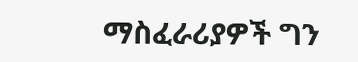ማስፈራሪያዎች ግን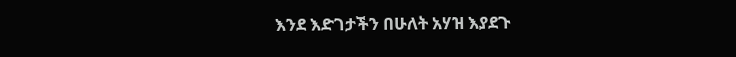እንደ እድገታችን በሁለት አሃዝ እያደጉ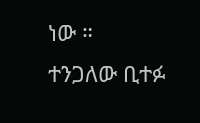ነው ።
ተንጋለው ቢተፉ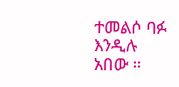ተመልሶ ባፉ እንዲሉ አበው ።